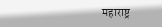महाराष्ट्र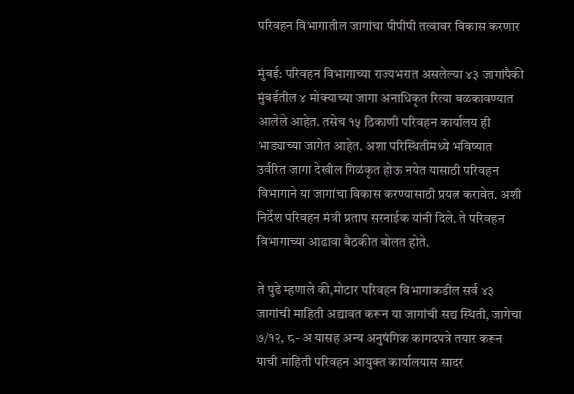परिवहन विभागातील जागांचा पीपीपी तत्वावर विकास करणार

मुंबई: परिवहन विभागाच्या राज्यभरात असलेल्या ४३ जागांपैकी मुंबईतील ४ मोक्याच्या जागा अनाधिकृत रित्या बळकावण्यात आलेले आहेत. तसेच १५ ठिकाणी परिवहन कार्यालय ही भाड्याच्या जागेत आहेत. अशा परिस्थितीमध्ये भविष्यात उर्वरित जागा देखील गिळंकृत होऊ नयेत यासाठी परिवहन विभागाने या जागांचा विकास करण्यासाठी प्रयत्न करावेत. अशी निर्देश परिवहन मंत्री प्रताप सरनाईक यांनी दिले. ते परिवहन विभागाच्या आढावा बैठकीत बोलत होते.

ते पुढे म्हणाले की,मोटार परिवहन विभागाकडील सर्व ४३ जागांची माहिती अद्यावत करून या जागांची सद्य स्थिती, जागेचा ७/१२, ८- अ यासह अन्य अनुषंगिक कागदपत्रे तयार करून याची माहिती परिवहन आयुक्त कार्यालयास सादर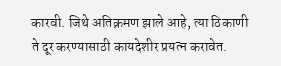कारवी. जिथे अतिक्रमण झाले आहे, त्या ठिकाणी ते दूर करण्यासाठी कायदेशीर प्रयत्न करावेत.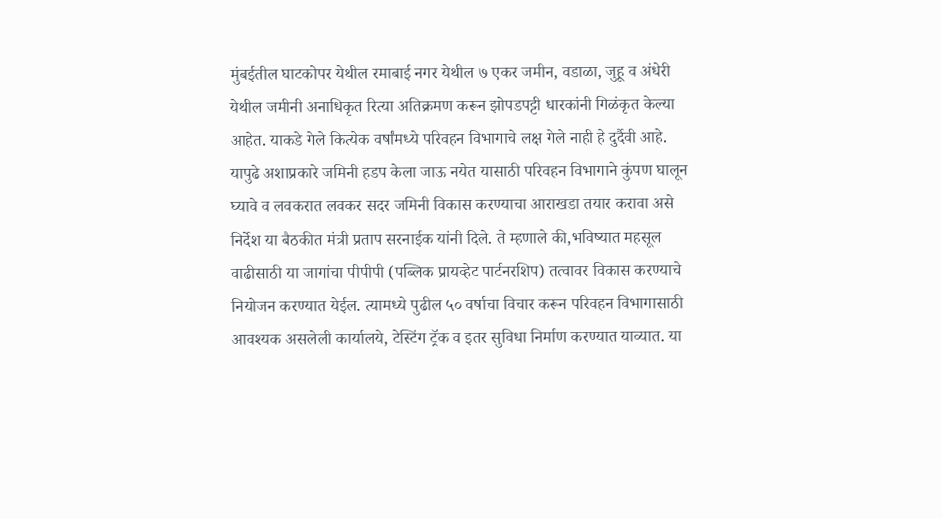मुंबईतील घाटकोपर येथील रमाबाई नगर येथील ७ एकर जमीन, वडाळा, जुहू व अंधेरी येथील जमीनी अनाधिकृत रित्या अतिक्रमण करून झोपडपट्टी धारकांनी गिळंकृत केल्या आहेत. याकडे गेले कित्येक वर्षांमध्ये परिवहन विभागाचे लक्ष गेले नाही हे दुर्दैवी आहे. यापुढे अशाप्रकारे जमिनी हडप केला जाऊ नयेत यासाठी परिवहन विभागाने कुंपण घालून घ्यावे व लवकरात लवकर सदर जमिनी विकास करण्याचा आराखडा तयार करावा असे निर्देश या बैठकीत मंत्री प्रताप सरनाईक यांनी दिले. ते म्हणाले की,भविष्यात महसूल वाढीसाठी या जागांचा पीपीपी (पब्लिक प्रायव्हेट पार्टनरशिप) तत्वावर विकास करण्याचे नियोजन करण्यात येईल. त्यामध्ये पुढील ५० वर्षाचा विचार करून परिवहन विभागासाठी आवश्यक असलेली कार्यालये, टेस्टिंग ट्रॅक व इतर सुविधा निर्माण करण्यात याव्यात. या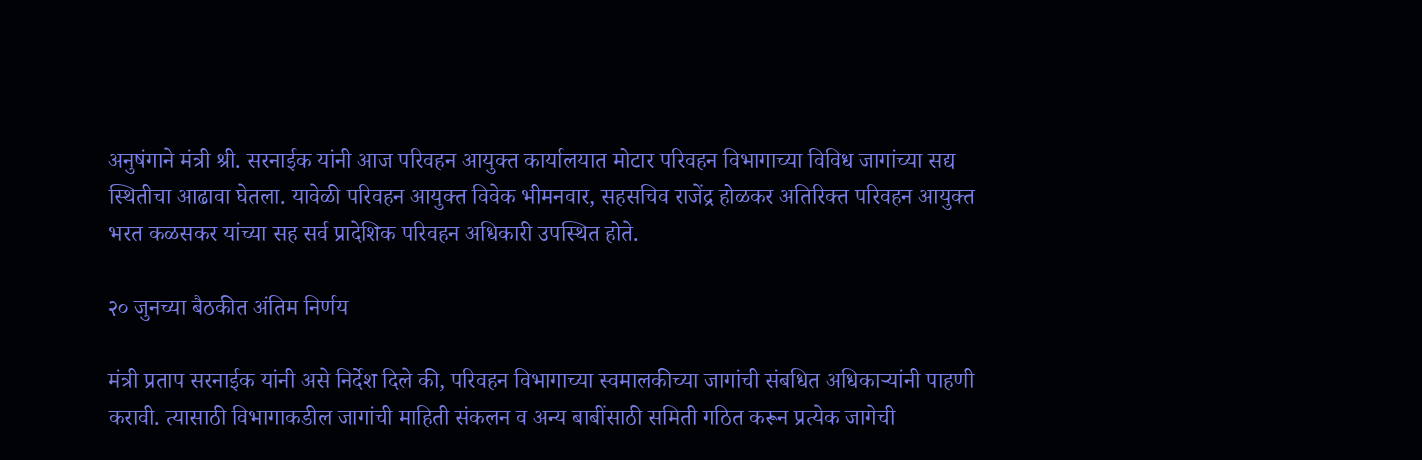अनुषंगाने मंत्री श्री. सरनाईक यांनी आज परिवहन आयुक्त कार्यालयात मोटार परिवहन विभागाच्या विविध जागांच्या सद्य स्थितीचा आढावा घेतला. यावेळी परिवहन आयुक्त विवेक भीमनवार, सहसचिव राजेंद्र होळकर अतिरिक्त परिवहन आयुक्त भरत कळसकर यांच्या सह सर्व प्रादेशिक परिवहन अधिकारी उपस्थित होते.

२० जुनच्या बैठकीत अंतिम निर्णय

मंत्री प्रताप सरनाईक यांनी असे निर्देश दिले की, परिवहन विभागाच्या स्वमालकीच्या जागांची संबधित अधिकाऱ्यांनी पाहणी करावी. त्यासाठी विभागाकडील जागांची माहिती संकलन व अन्य बाबींसाठी समिती गठित करून प्रत्येक जागेची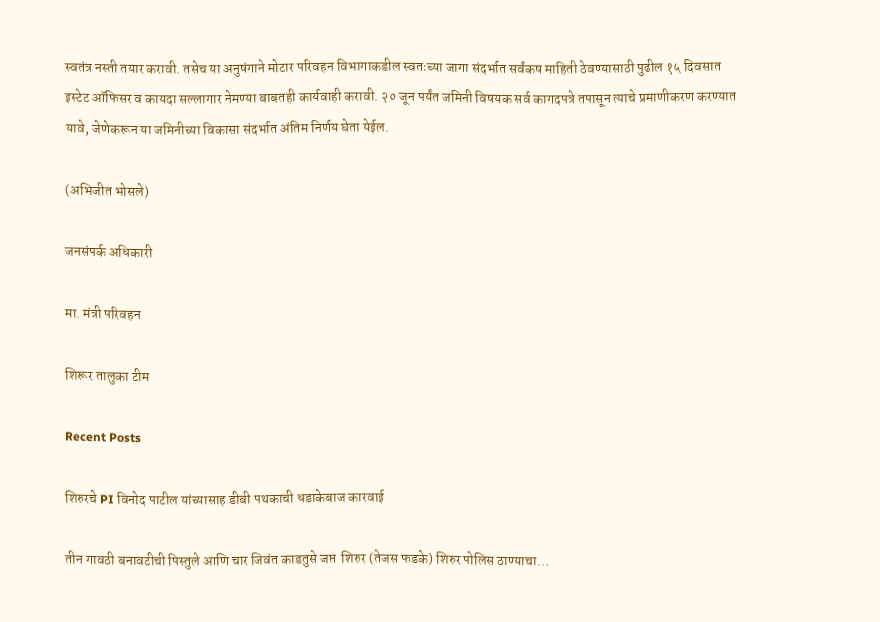स्वतंत्र नस्ती तयार करावी. तसेच या अनुषंगाने मोटार परिवहन विभागाकडील स्वतःच्या जागा संदर्भात सर्वंकष माहिती ठेवण्यासाठी पुढील १५ दिवसात इस्टेट ऑफिसर व कायदा सल्लागार नेमण्या बाबतही कार्यवाही करावी. २० जून पर्यंत जमिनी विषयक सर्व कागदपत्रे तपासून त्याचे प्रमाणीकरण करण्यात यावे, जेणेकरून या जमिनीच्या विकासा संदर्भात अंतिम निर्णय घेता येईल.

(अभिजीत भोसले)

जनसंपर्क अधिकारी

मा. मंत्री परिवहन

शिरूर तालुका टीम

Recent Posts

शिरुरचे PI विनोद पाटील यांच्यासाह डीबी पथकाची धडाकेबाज कारवाई

तीन गावठी बनावटीची पिस्तुले आणि चार जिवंत काडतुसे जप्त  शिरुर (तेजस फडके) शिरुर पोलिस ठाण्याचा…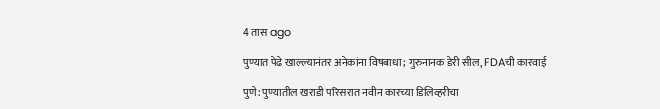4 तास ago

पुण्यात पेढे खाल्ल्यानंतर अनेकांना विषबाधा; गुरुनानक डेरी सील, FDAची कारवाई

पुणे: पुण्यातील खराडी परिसरात नवीन कारच्या डिलिव्हरीचा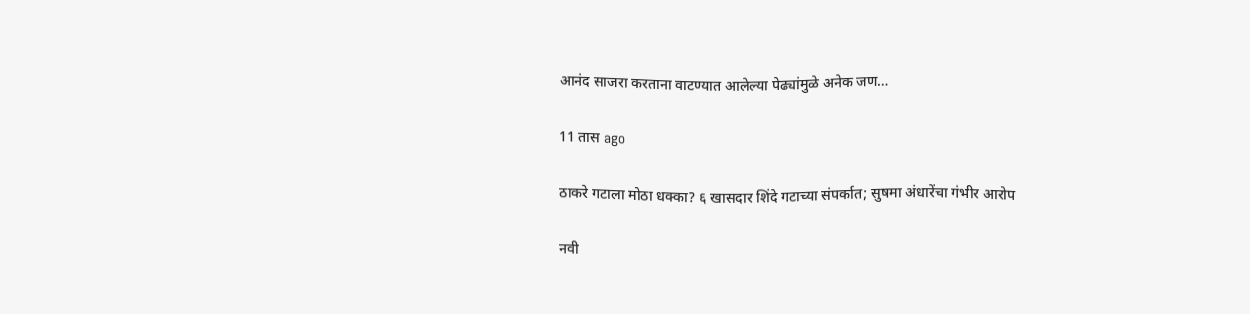आनंद साजरा करताना वाटण्यात आलेल्या पेढ्यांमुळे अनेक जण…

11 तास ago

ठाकरे गटाला मोठा धक्का? ६ खासदार शिंदे गटाच्या संपर्कात; सुषमा अंधारेंचा गंभीर आरोप

नवी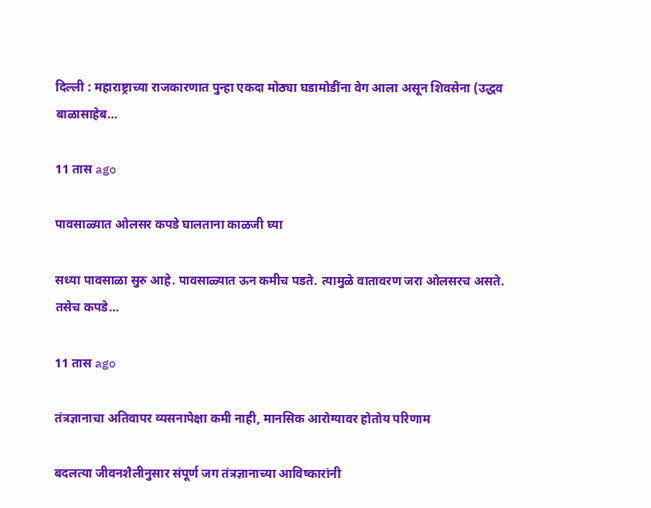दिल्ली : महाराष्ट्राच्या राजकारणात पुन्हा एकदा मोठ्या घडामोडींना वेग आला असून शिवसेना (उद्धव बाळासाहेब…

11 तास ago

पावसाळ्यात ओलसर कपडे घालताना काळजी घ्या

सध्या पावसाळा सुरु आहे. पावसाळ्यात ऊन कमीच पडते. त्यामुळे वातावरण जरा ओलसरच असते. तसेच कपडे…

11 तास ago

तंत्रज्ञानाचा अतिवापर व्यसनापेक्षा कमी नाही, मानसिक आरोग्यावर होतोय परिणाम

बदलत्या जीवनशैलीनुसार संपूर्ण जग तंत्रज्ञानाच्या आविष्कारांनी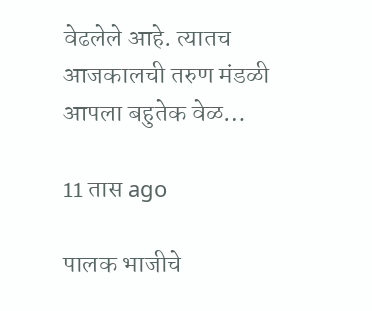वेढलेले आहे. त्यातच आजकालची तरुण मंडळी आपला बहुतेक वेळ…

11 तास ago

पालक भाजीचे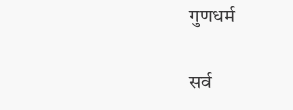गुणधर्म

सर्व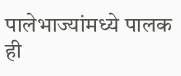पालेभाज्यांमध्ये पालक ही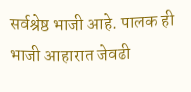सर्वश्रेष्ठ भाजी आहे. पालक ही भाजी आहारात जेवढी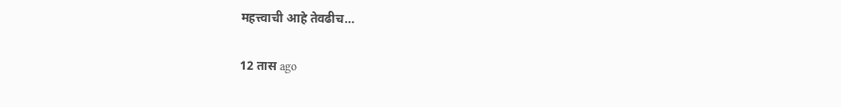महत्त्वाची आहे तेवढीच…

12 तास ago